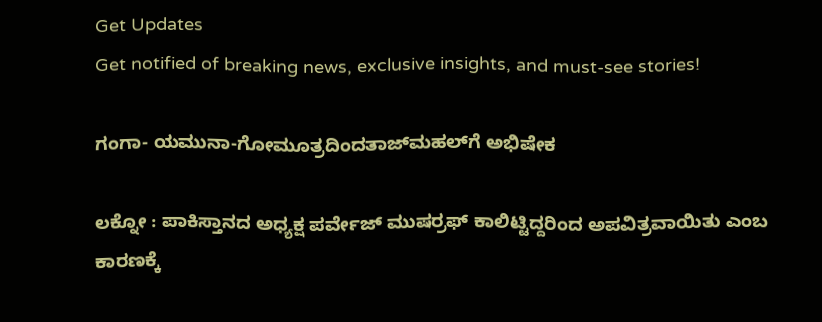Get Updates
Get notified of breaking news, exclusive insights, and must-see stories!

ಗಂಗಾ- ಯಮುನಾ-ಗೋಮೂತ್ರದಿಂದತಾಜ್‌ಮಹಲ್‌ಗೆ ಅಭಿಷೇಕ

ಲಕ್ನೋ : ಪಾಕಿಸ್ತಾನದ ಅಧ್ಯಕ್ಷ ಪರ್ವೇಜ್‌ ಮುಷರ್ರಫ್‌ ಕಾಲಿಟ್ಟಿದ್ದರಿಂದ ಅಪವಿತ್ರವಾಯಿತು ಎಂಬ ಕಾರಣಕ್ಕೆ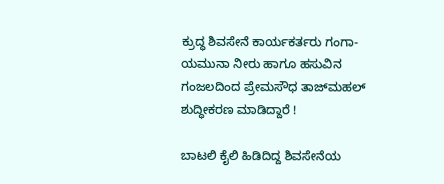ಕ್ರುದ್ಧ ಶಿವಸೇನೆ ಕಾರ್ಯಕರ್ತರು ಗಂಗಾ- ಯಮುನಾ ನೀರು ಹಾಗೂ ಹಸುವಿನ ಗಂಜಲದಿಂದ ಪ್ರೇಮಸೌಧ ತಾಜ್‌ಮಹಲ್‌ ಶುದ್ಧೀಕರಣ ಮಾಡಿದ್ದಾರೆ !

ಬಾಟಲಿ ಕೈಲಿ ಹಿಡಿದಿದ್ದ ಶಿವಸೇನೆಯ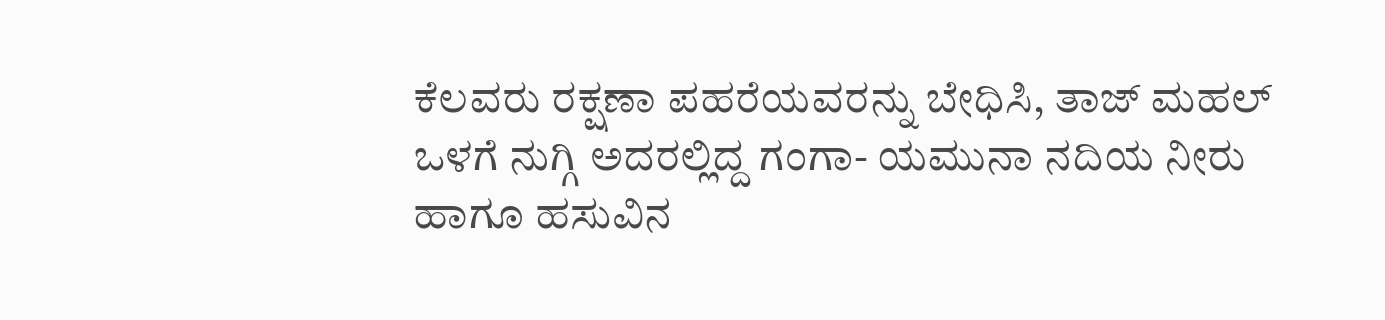ಕೆಲವರು ರಕ್ಷಣಾ ಪಹರೆಯವರನ್ನು ಬೇಧಿಸಿ, ತಾಜ್‌ ಮಹಲ್‌ ಒಳಗೆ ನುಗ್ಗಿ ಅದರಲ್ಲಿದ್ದ ಗಂಗಾ- ಯಮುನಾ ನದಿಯ ನೀರು ಹಾಗೂ ಹಸುವಿನ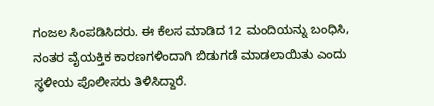ಗಂಜಲ ಸಿಂಪಡಿಸಿದರು. ಈ ಕೆಲಸ ಮಾಡಿದ 12 ಮಂದಿಯನ್ನು ಬಂಧಿಸಿ, ನಂತರ ವೈಯಕ್ತಿಕ ಕಾರಣಗಳಿಂದಾಗಿ ಬಿಡುಗಡೆ ಮಾಡಲಾಯಿತು ಎಂದು ಸ್ಥಳೀಯ ಪೊಲೀಸರು ತಿಳಿಸಿದ್ದಾರೆ.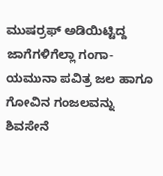ಮುಷರ್ರಫ್‌ ಅಡಿಯಿಟ್ಟಿದ್ದ ಜಾಗೆಗಳಿಗೆಲ್ಲಾ ಗಂಗಾ- ಯಮುನಾ ಪವಿತ್ರ ಜಲ ಹಾಗೂ ಗೋವಿನ ಗಂಜಲವನ್ನು ಶಿವಸೇನೆ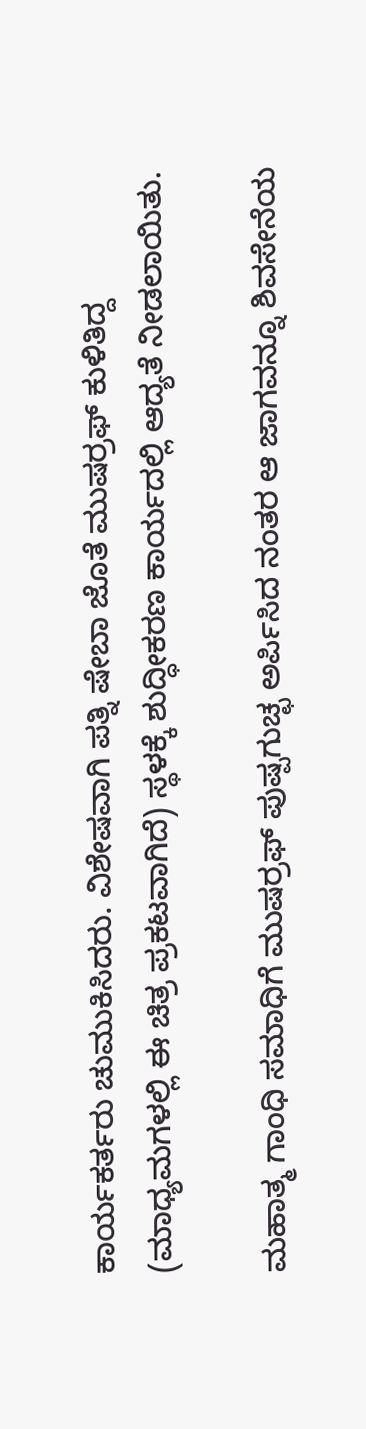ಕಾರ್ಯಕರ್ತರು ಚುಮುಕಿಸಿದರು. ವಿಶೇಷವಾಗಿ ಪತ್ನಿ ಷೇಬಾ ಜೊತೆ ಮುಷರ್ರಫ್‌ ಕುಳಿತಿದ್ದ (ಮಾಧ್ಯಮಗಳಲ್ಲಿ ಈ ಚಿತ್ರ ಪ್ರಕಟವಾಗಿದೆ) ಸ್ಥಳಕ್ಕೆ ಶುದ್ಧೀಕರಣ ಕಾರ್ಯದಲ್ಲಿ ಆದ್ಯತೆ ನೀಡಲಾಯಿತು.

ಮಹಾತ್ಮ ಗಾಂಧಿ ಸಮಾಧಿಗೆ ಮುಷರ್ರಫ್‌ ಪುಷ್ಪಗುಚ್ಛ ಅರ್ಪಿಸಿದ ನಂತರ ಆ ಜಾಗವನ್ನೂ ಶಿವಸೇನೆಯ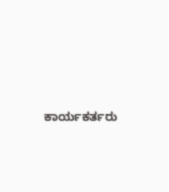ಕಾರ್ಯಕರ್ತರು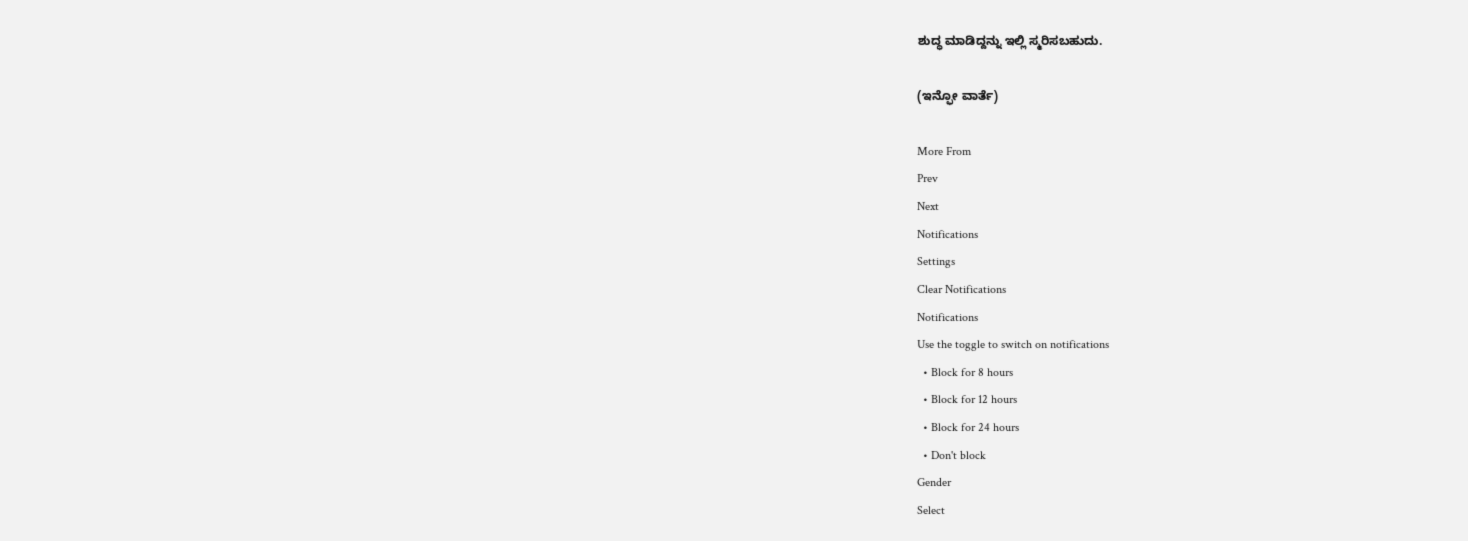ಶುದ್ಧ ಮಾಡಿದ್ದನ್ನು ಇಲ್ಲಿ ಸ್ಮರಿಸಬಹುದು.

(ಇನ್ಫೋ ವಾರ್ತೆ)

More From
Prev
Next
Notifications
Settings
Clear Notifications
Notifications
Use the toggle to switch on notifications
  • Block for 8 hours
  • Block for 12 hours
  • Block for 24 hours
  • Don't block
Gender
Select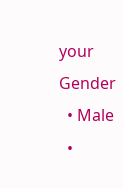your Gender
  • Male
  •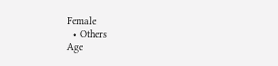Female
  • Others
Age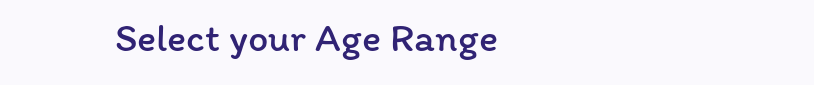Select your Age Range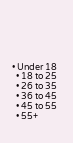• Under 18
  • 18 to 25
  • 26 to 35
  • 36 to 45
  • 45 to 55
  • 55+